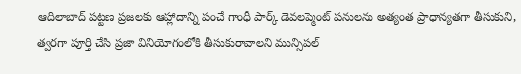ఆదిలాబాద్ పట్టణ ప్రజలకు ఆహ్లాదాన్ని పంచే గాంధీ పార్క్ డెవలప్మెంట్ పనులను అత్యంత ప్రాధాన్యతగా తీసుకుని, త్వరగా పూర్తి చేసి ప్రజా వినియోగంలోకి తీసుకురావాలని మున్సిపల్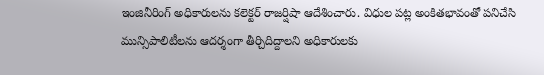ఇంజినీరింగ్ అధికారులను కలెక్టర్ రాజర్షిషా ఆదేశించారు. విధుల పట్ల అంకితభావంతో పనిచేసి మున్సిపాలిటీలను ఆదర్శంగా తీర్చిదిద్దాలని అధికారులకు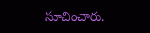సూచించారు.